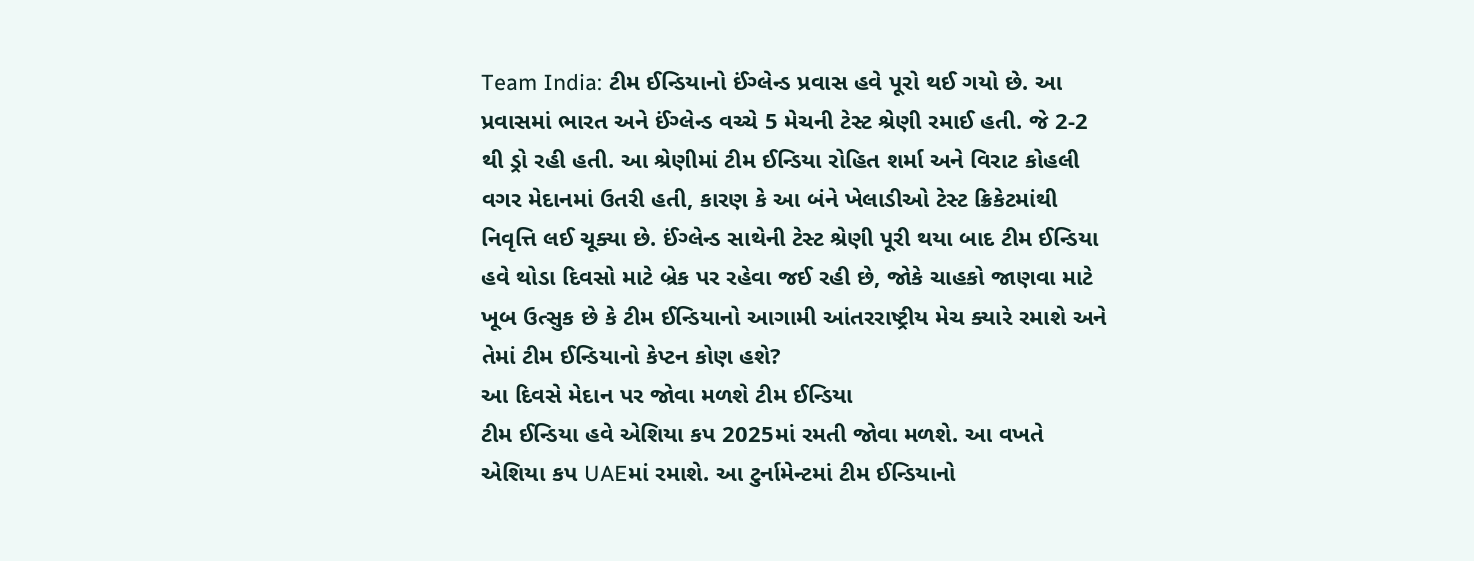Team India: ટીમ ઈન્ડિયાનો ઈંગ્લેન્ડ પ્રવાસ હવે પૂરો થઈ ગયો છે. આ પ્રવાસમાં ભારત અને ઈંગ્લેન્ડ વચ્ચે 5 મેચની ટેસ્ટ શ્રેણી રમાઈ હતી. જે 2-2 થી ડ્રો રહી હતી. આ શ્રેણીમાં ટીમ ઈન્ડિયા રોહિત શર્મા અને વિરાટ કોહલી વગર મેદાનમાં ઉતરી હતી, કારણ કે આ બંને ખેલાડીઓ ટેસ્ટ ક્રિકેટમાંથી નિવૃત્તિ લઈ ચૂક્યા છે. ઈંગ્લેન્ડ સાથેની ટેસ્ટ શ્રેણી પૂરી થયા બાદ ટીમ ઈન્ડિયા હવે થોડા દિવસો માટે બ્રેક પર રહેવા જઈ રહી છે, જોકે ચાહકો જાણવા માટે ખૂબ ઉત્સુક છે કે ટીમ ઈન્ડિયાનો આગામી આંતરરાષ્ટ્રીય મેચ ક્યારે રમાશે અને તેમાં ટીમ ઈન્ડિયાનો કેપ્ટન કોણ હશે?
આ દિવસે મેદાન પર જોવા મળશે ટીમ ઈન્ડિયા
ટીમ ઈન્ડિયા હવે એશિયા કપ 2025માં રમતી જોવા મળશે. આ વખતે એશિયા કપ UAEમાં રમાશે. આ ટુર્નામેન્ટમાં ટીમ ઈન્ડિયાનો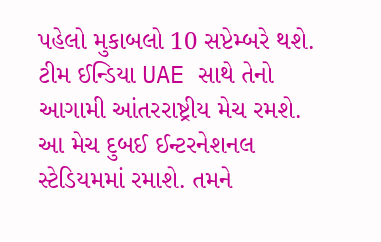પહેલો મુકાબલો 10 સપ્ટેમ્બરે થશે. ટીમ ઈન્ડિયા UAE સાથે તેનો આગામી આંતરરાષ્ટ્રીય મેચ રમશે. આ મેચ દુબઈ ઈન્ટરનેશનલ સ્ટેડિયમમાં રમાશે. તમને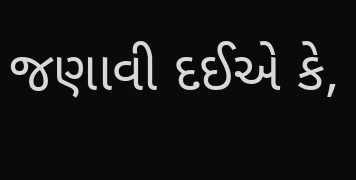જણાવી દઈએ કે,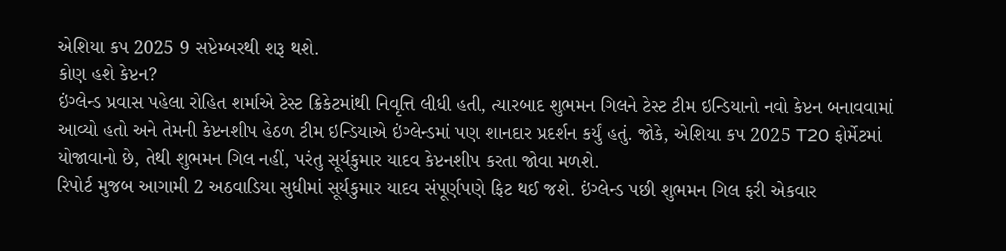એશિયા કપ 2025 9 સપ્ટેમ્બરથી શરૂ થશે.
કોણ હશે કેપ્ટન?
ઇંગ્લેન્ડ પ્રવાસ પહેલા રોહિત શર્માએ ટેસ્ટ ક્રિકેટમાંથી નિવૃત્તિ લીધી હતી, ત્યારબાદ શુભમન ગિલને ટેસ્ટ ટીમ ઇન્ડિયાનો નવો કેપ્ટન બનાવવામાં આવ્યો હતો અને તેમની કેપ્ટનશીપ હેઠળ ટીમ ઇન્ડિયાએ ઇંગ્લેન્ડમાં પણ શાનદાર પ્રદર્શન કર્યું હતું. જોકે, એશિયા કપ 2025 T20 ફોર્મેટમાં યોજાવાનો છે, તેથી શુભમન ગિલ નહીં, પરંતુ સૂર્યકુમાર યાદવ કેપ્ટનશીપ કરતા જોવા મળશે.
રિપોર્ટ મુજબ આગામી 2 અઠવાડિયા સુધીમાં સૂર્યકુમાર યાદવ સંપૂર્ણપણે ફિટ થઈ જશે. ઇંગ્લેન્ડ પછી શુભમન ગિલ ફરી એકવાર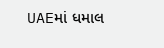UAEમાં ધમાલ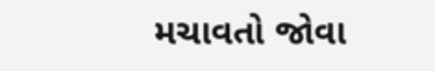મચાવતો જોવા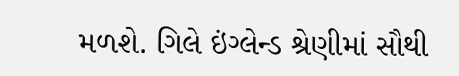મળશે. ગિલે ઇંગ્લેન્ડ શ્રેણીમાં સૌથી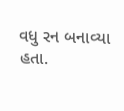વધુ રન બનાવ્યા હતા.